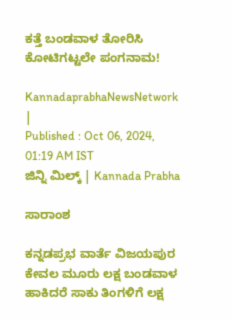ಕತ್ತೆ ಬಂಡವಾಳ ತೋರಿಸಿ ಕೋಟಿಗಟ್ಟಲೇ ಪಂಗನಾಮ!

KannadaprabhaNewsNetwork |
Published : Oct 06, 2024, 01:19 AM IST
ಜಿನ್ನಿ ಮಿಲ್ಕ್‌ | Kannada Prabha

ಸಾರಾಂಶ

ಕನ್ನಡಪ್ರಭ ವಾರ್ತೆ ವಿಜಯಪುರ ಕೇವಲ ಮೂರು ಲಕ್ಷ ಬಂಡವಾಳ ಹಾಕಿದರೆ ಸಾಕು ತಿಂಗಳಿಗೆ ಲಕ್ಷ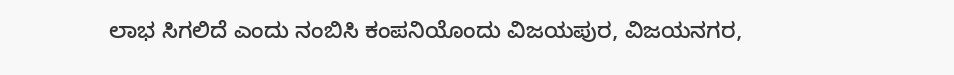ಲಾಭ ಸಿಗಲಿದೆ ಎಂದು ನಂಬಿಸಿ ಕಂಪನಿಯೊಂದು ವಿಜಯಪುರ, ವಿಜಯನಗರ,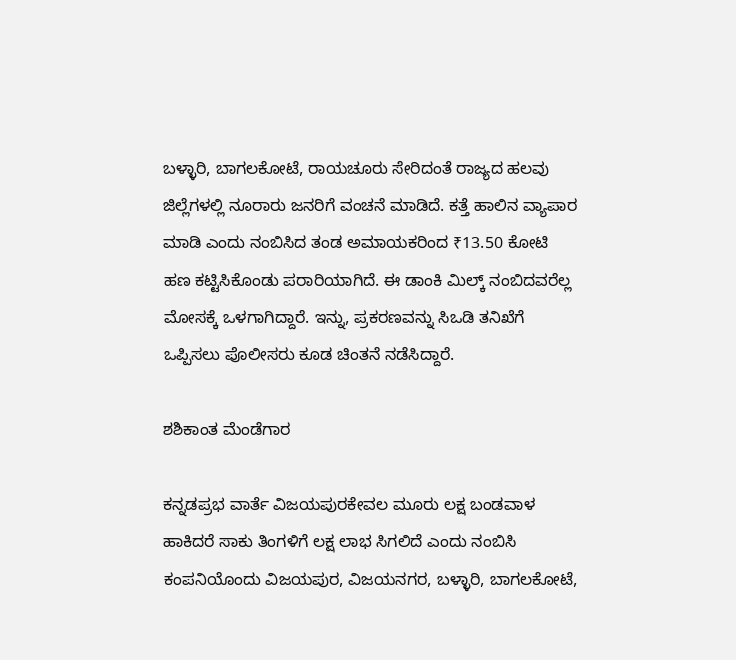ಬಳ್ಳಾರಿ, ಬಾಗಲಕೋಟೆ, ರಾಯಚೂರು ಸೇರಿದಂತೆ ರಾಜ್ಯದ ಹಲವು ಜಿಲ್ಲೆಗಳಲ್ಲಿ ನೂರಾರು ಜನರಿಗೆ ವಂಚನೆ ಮಾಡಿದೆ. ಕತ್ತೆ ಹಾಲಿನ ವ್ಯಾಪಾರ ಮಾಡಿ ಎಂದು ನಂಬಿಸಿದ ತಂಡ ಅಮಾಯಕರಿಂದ ₹13.50 ಕೋಟಿ ಹಣ ಕಟ್ಟಿಸಿಕೊಂಡು ಪರಾರಿಯಾಗಿದೆ. ಈ ಡಾಂಕಿ ಮಿಲ್ಕ್ ನಂಬಿದವರೆಲ್ಲ ಮೋಸಕ್ಕೆ ಒಳಗಾಗಿದ್ದಾರೆ. ಇನ್ನು, ಪ್ರಕರಣವನ್ನು ಸಿಒಡಿ ತನಿಖೆಗೆ ಒಪ್ಪಿಸಲು ಪೊಲೀಸರು ಕೂಡ ಚಿಂತನೆ ನಡೆಸಿದ್ದಾರೆ.

ಶಶಿಕಾಂತ ಮೆಂಡೆಗಾರ

ಕನ್ನಡಪ್ರಭ ವಾರ್ತೆ ವಿಜಯಪುರಕೇವಲ ಮೂರು ಲಕ್ಷ ಬಂಡವಾಳ ಹಾಕಿದರೆ ಸಾಕು ತಿಂಗಳಿಗೆ ಲಕ್ಷ ಲಾಭ ಸಿಗಲಿದೆ ಎಂದು ನಂಬಿಸಿ ಕಂಪನಿಯೊಂದು ವಿಜಯಪುರ, ವಿಜಯನಗರ, ಬಳ್ಳಾರಿ, ಬಾಗಲಕೋಟೆ,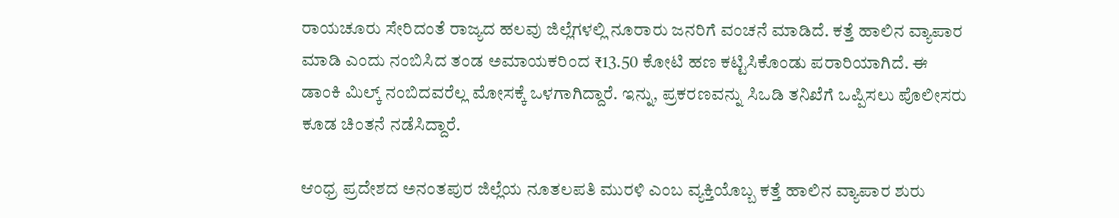ರಾಯಚೂರು ಸೇರಿದಂತೆ ರಾಜ್ಯದ ಹಲವು ಜಿಲ್ಲೆಗಳಲ್ಲಿ ನೂರಾರು ಜನರಿಗೆ ವಂಚನೆ ಮಾಡಿದೆ. ಕತ್ತೆ ಹಾಲಿನ ವ್ಯಾಪಾರ ಮಾಡಿ ಎಂದು ನಂಬಿಸಿದ ತಂಡ ಅಮಾಯಕರಿಂದ ₹13.50 ಕೋಟಿ ಹಣ ಕಟ್ಟಿಸಿಕೊಂಡು ಪರಾರಿಯಾಗಿದೆ. ಈ ಡಾಂಕಿ ಮಿಲ್ಕ್ ನಂಬಿದವರೆಲ್ಲ ಮೋಸಕ್ಕೆ ಒಳಗಾಗಿದ್ದಾರೆ. ಇನ್ನು, ಪ್ರಕರಣವನ್ನು ಸಿಒಡಿ ತನಿಖೆಗೆ ಒಪ್ಪಿಸಲು ಪೊಲೀಸರು ಕೂಡ ಚಿಂತನೆ ನಡೆಸಿದ್ದಾರೆ.

ಆಂಧ್ರ ಪ್ರದೇಶದ ಅನಂತಪುರ ಜಿಲ್ಲೆಯ ನೂತಲಪತಿ ಮುರಳಿ ಎಂಬ ವ್ಯಕ್ತಿಯೊಬ್ಬ ಕತ್ತೆ ಹಾಲಿನ ವ್ಯಾಪಾರ ಶುರು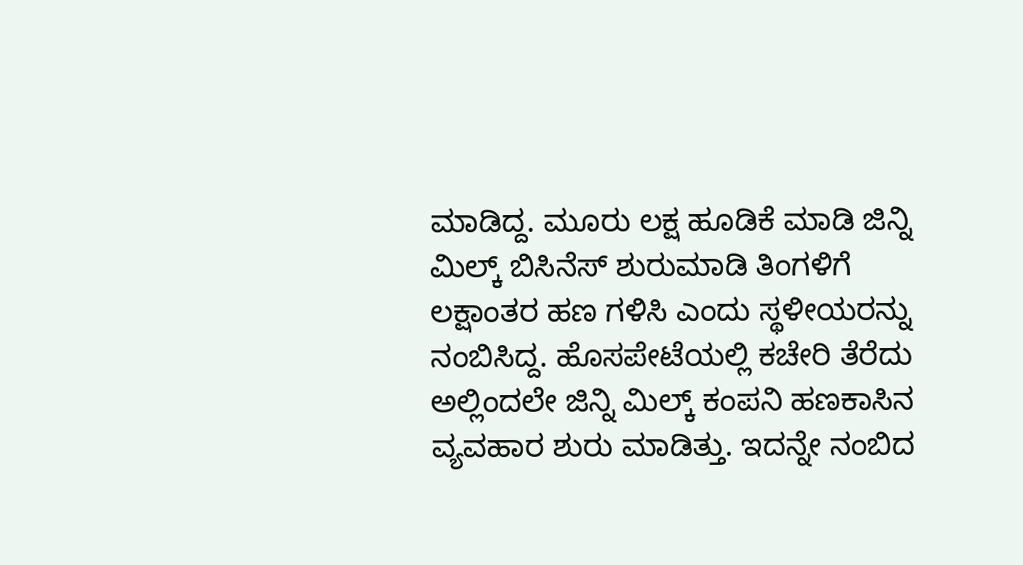ಮಾಡಿದ್ದ. ಮೂರು ಲಕ್ಷ ಹೂಡಿಕೆ ಮಾಡಿ ಜಿನ್ನಿ ಮಿಲ್ಕ್ ಬಿಸಿನೆಸ್ ಶುರುಮಾಡಿ ತಿಂಗಳಿಗೆ ಲಕ್ಷಾಂತರ ಹಣ ಗಳಿಸಿ ಎಂದು ಸ್ಥಳೀಯರನ್ನು ನಂಬಿಸಿದ್ದ. ಹೊಸಪೇಟೆಯಲ್ಲಿ ಕಚೇರಿ ತೆರೆದು ಅಲ್ಲಿಂದಲೇ ಜಿನ್ನಿ ಮಿಲ್ಕ್ ಕಂಪನಿ ಹಣಕಾಸಿನ ವ್ಯವಹಾರ ಶುರು ಮಾಡಿತ್ತು. ಇದನ್ನೇ ನಂಬಿದ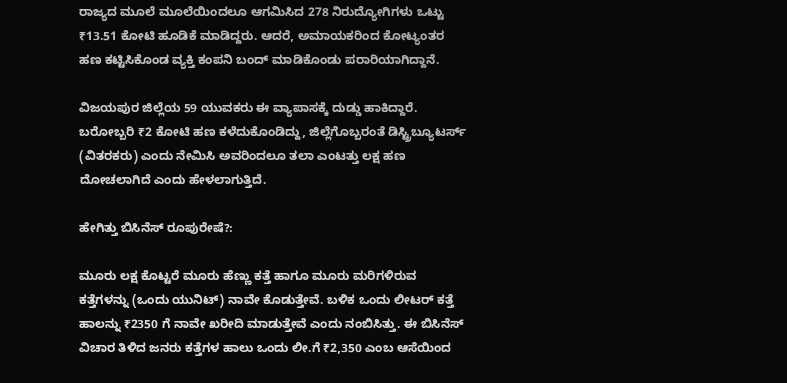ರಾಜ್ಯದ ಮೂಲೆ ಮೂಲೆಯಿಂದಲೂ ಆಗಮಿಸಿದ 278 ನಿರುದ್ಯೋಗಿಗಳು ಒಟ್ಟು ₹13.51 ಕೋಟಿ ಹೂಡಿಕೆ ಮಾಡಿದ್ದರು. ಆದರೆ, ಅಮಾಯಕರಿಂದ ಕೋಟ್ಯಂತರ ಹಣ ಕಟ್ಟಿಸಿಕೊಂಡ ವ್ಯಕ್ತಿ ಕಂಪನಿ ಬಂದ್ ಮಾಡಿಕೊಂಡು ಪರಾರಿಯಾಗಿದ್ದಾನೆ.

ವಿಜಯಪುರ ಜಿಲ್ಲೆಯ 59 ಯುವಕರು ಈ ವ್ಯಾಪಾಸಕ್ಕೆ ದುಡ್ಡು ಹಾಕಿದ್ದಾರೆ. ಬರೋಬ್ಬರಿ ₹2 ಕೋಟಿ ಹಣ ಕಳೆದುಕೊಂಡಿದ್ದು, ಜಿಲ್ಲೆಗೊಬ್ಬರಂತೆ ಡಿಸ್ಟ್ರಿಬ್ಯೂಟರ್ಸ್‌ (ವಿತರಕರು) ಎಂದು ನೇಮಿಸಿ ಅವರಿಂದಲೂ ತಲಾ ಎಂಟತ್ತು ಲಕ್ಷ ಹಣ ದೋಚಲಾಗಿದೆ ಎಂದು ಹೇಳಲಾಗುತ್ತಿದೆ.

ಹೇಗಿತ್ತು ಬಿಸಿನೆಸ್ ರೂಪುರೇಷೆ?:

ಮೂರು ಲಕ್ಷ ಕೊಟ್ಟರೆ ಮೂರು ಹೆಣ್ಣು ಕತ್ತೆ ಹಾಗೂ ಮೂರು ಮರಿಗಳಿರುವ ಕತ್ತೆಗಳನ್ನು (ಒಂದು ಯುನಿಟ್) ನಾವೇ ಕೊಡುತ್ತೇವೆ. ಬಳಿಕ ಒಂದು ಲೀಟರ್ ಕತ್ತೆ ಹಾಲನ್ನು ₹2350 ಗೆ ನಾವೇ ಖರೀದಿ ಮಾಡುತ್ತೇವೆ ಎಂದು ನಂಬಿಸಿತ್ತು. ಈ ಬಿಸಿನೆಸ್ ವಿಚಾರ ತಿಳಿದ ಜನರು ಕತ್ತೆಗಳ ಹಾಲು ಒಂದು ಲೀ.ಗೆ ₹2,350 ಎಂಬ ಆಸೆಯಿಂದ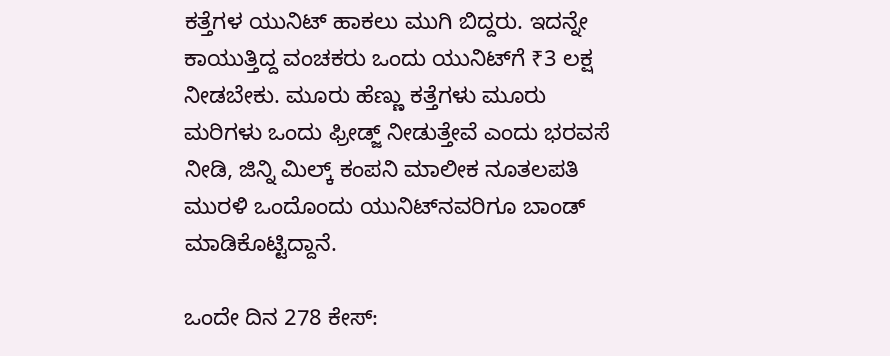ಕತ್ತೆಗಳ ಯುನಿಟ್ ಹಾಕಲು ಮುಗಿ ಬಿದ್ದರು. ಇದನ್ನೇ ಕಾಯುತ್ತಿದ್ದ ವಂಚಕರು ಒಂದು ಯುನಿಟ್‌ಗೆ ₹3 ಲಕ್ಷ ನೀಡಬೇಕು. ಮೂರು ಹೆಣ್ಣು ಕತ್ತೆಗಳು ಮೂರು ಮರಿಗಳು ಒಂದು ಫ್ರೀಡ್ಜ್‌ ನೀಡುತ್ತೇವೆ ಎಂದು ಭರವಸೆ ನೀಡಿ, ಜಿನ್ನಿ ಮಿಲ್ಕ್ ಕಂಪನಿ ಮಾಲೀಕ ನೂತಲಪತಿ ಮುರಳಿ ಒಂದೊಂದು ಯುನಿಟ್‌ನವರಿಗೂ ಬಾಂಡ್ ಮಾಡಿಕೊಟ್ಟಿದ್ದಾನೆ.

ಒಂದೇ ದಿನ 278 ಕೇಸ್: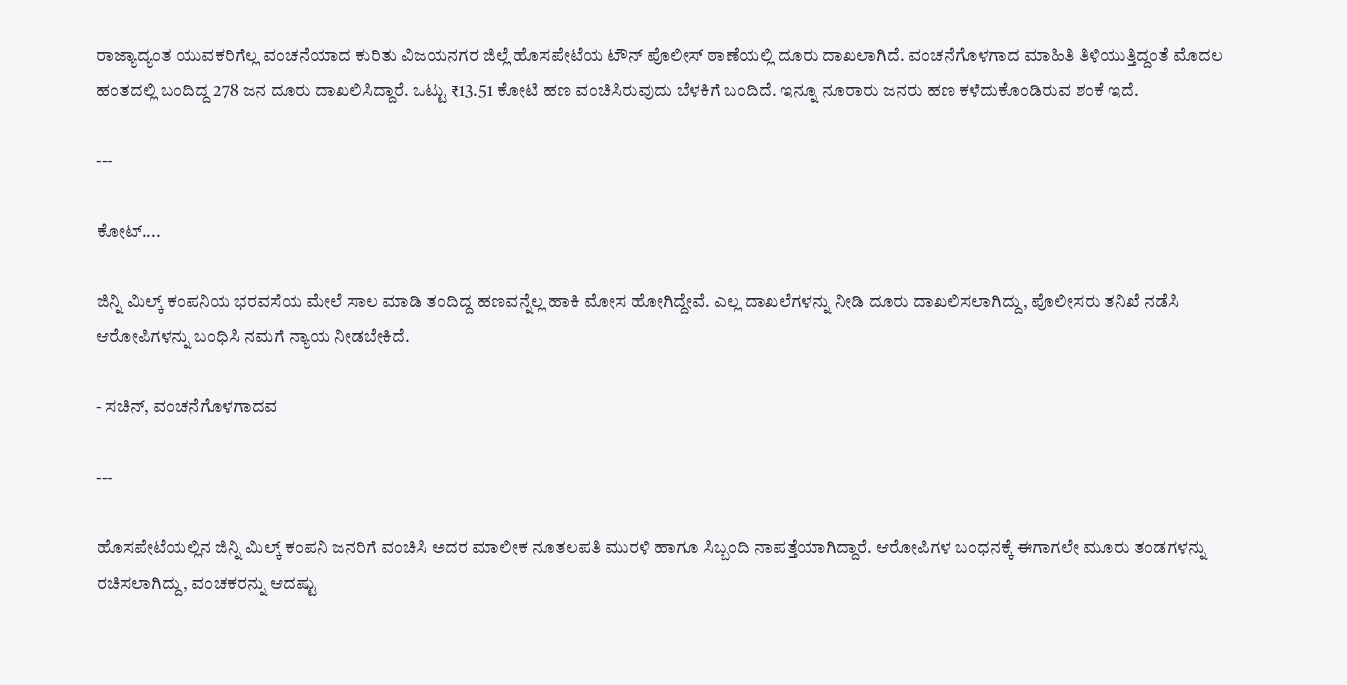ರಾಜ್ಯಾದ್ಯಂತ ಯುವಕರಿಗೆಲ್ಲ ವಂಚನೆಯಾದ ಕುರಿತು ವಿಜಯನಗರ ಜಿಲ್ಲೆ ಹೊಸಪೇಟೆಯ ಟೌನ್ ಪೊಲೀಸ್ ಠಾಣೆಯಲ್ಲಿ ದೂರು ದಾಖಲಾಗಿದೆ. ವಂಚನೆಗೊಳಗಾದ ಮಾಹಿತಿ ತಿಳಿಯುತ್ತಿದ್ದಂತೆ ಮೊದಲ ಹಂತದಲ್ಲಿ ಬಂದಿದ್ದ 278 ಜನ ದೂರು ದಾಖಲಿಸಿದ್ದಾರೆ. ಒಟ್ಟು ₹13.51 ಕೋಟಿ ಹಣ ವಂಚಿಸಿರುವುದು ಬೆಳಕಿಗೆ ಬಂದಿದೆ. ಇನ್ನೂ ನೂರಾರು ಜನರು ಹಣ ಕಳೆದುಕೊಂಡಿರುವ ಶಂಕೆ ಇದೆ.

---

ಕೋಟ್‌....

ಜಿನ್ನಿ ಮಿಲ್ಕ್ ಕಂಪನಿಯ ಭರವಸೆಯ ಮೇಲೆ ಸಾಲ ಮಾಡಿ ತಂದಿದ್ದ ಹಣವನ್ನೆಲ್ಲ ಹಾಕಿ ಮೋಸ ಹೋಗಿದ್ದೇವೆ. ಎಲ್ಲ ದಾಖಲೆಗಳನ್ನು ನೀಡಿ ದೂರು ದಾಖಲಿಸಲಾಗಿದ್ದು, ಪೊಲೀಸರು ತನಿಖೆ ನಡೆಸಿ ಆರೋಪಿಗಳನ್ನು ಬಂಧಿಸಿ ನಮಗೆ ನ್ಯಾಯ ನೀಡಬೇಕಿದೆ.

- ಸಚಿನ್‌, ವಂಚನೆಗೊಳಗಾದವ

---

ಹೊಸಪೇಟೆಯಲ್ಲಿನ ಜಿನ್ನಿ ಮಿಲ್ಕ್ ಕಂಪನಿ ಜನರಿಗೆ ವಂಚಿಸಿ ಅದರ ಮಾಲೀಕ ನೂತಲಪತಿ ಮುರಳಿ ಹಾಗೂ ಸಿಬ್ಬಂದಿ ನಾಪತ್ತೆಯಾಗಿದ್ದಾರೆ. ಆರೋಪಿಗಳ ಬಂಧನಕ್ಕೆ ಈಗಾಗಲೇ ಮೂರು ತಂಡಗಳನ್ನು ರಚಿಸಲಾಗಿದ್ದು, ವಂಚಕರನ್ನು ಆದಷ್ಟು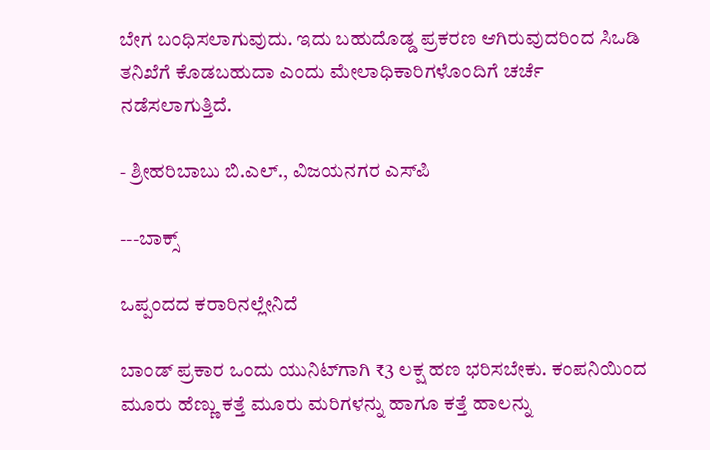ಬೇಗ ಬಂಧಿಸಲಾಗುವುದು. ಇದು ಬಹುದೊಡ್ಡ ಪ್ರಕರಣ ಆಗಿರುವುದರಿಂದ ಸಿಒಡಿ ತನಿಖೆಗೆ ಕೊಡಬಹುದಾ ಎಂದು ಮೇಲಾಧಿಕಾರಿಗಳೊಂದಿಗೆ ಚರ್ಚೆ ನಡೆಸಲಾಗುತ್ತಿದೆ.

- ಶ್ರೀಹರಿಬಾಬು ಬಿ.ಎಲ್., ವಿಜಯನಗರ ಎಸ್‌ಪಿ

---ಬಾಕ್ಸ್‌

ಒಪ್ಪಂದದ ಕರಾರಿನಲ್ಲೇನಿದೆ

ಬಾಂಡ್ ಪ್ರಕಾರ ಒಂದು ಯುನಿಟ್‌ಗಾಗಿ ₹3 ಲಕ್ಷ ಹಣ ಭರಿಸಬೇಕು. ಕಂಪನಿಯಿಂದ ಮೂರು ಹೆಣ್ಣು ಕತ್ತೆ ಮೂರು ಮರಿಗಳನ್ನು ಹಾಗೂ ಕತ್ತೆ ಹಾಲನ್ನು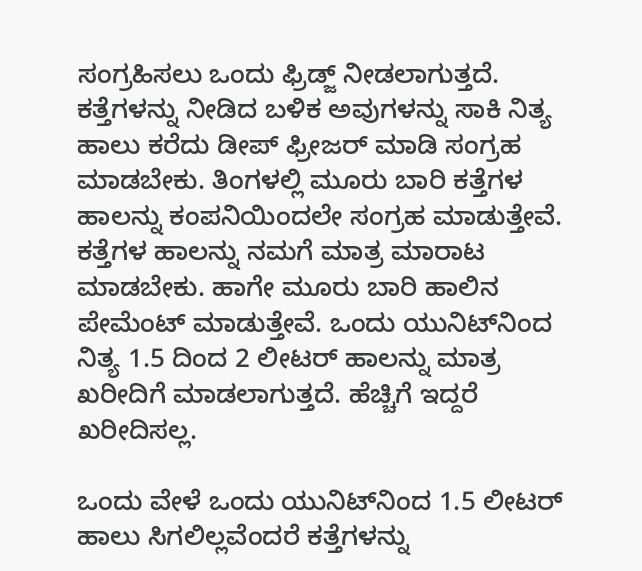ಸಂಗ್ರಹಿಸಲು ಒಂದು ಫ್ರಿಡ್ಜ್ ನೀಡಲಾಗುತ್ತದೆ. ಕತ್ತೆಗಳನ್ನು ನೀಡಿದ ಬಳಿಕ ಅವುಗಳನ್ನು ಸಾಕಿ ನಿತ್ಯ ಹಾಲು ಕರೆದು ಡೀಪ್ ಫ್ರೀಜರ್ ಮಾಡಿ ಸಂಗ್ರಹ ಮಾಡಬೇಕು. ತಿಂಗಳಲ್ಲಿ ಮೂರು ಬಾರಿ ಕತ್ತೆಗಳ ಹಾಲನ್ನು ಕಂಪನಿಯಿಂದಲೇ ಸಂಗ್ರಹ ಮಾಡುತ್ತೇವೆ. ಕತ್ತೆಗಳ ಹಾಲನ್ನು ನಮಗೆ ಮಾತ್ರ ಮಾರಾಟ ಮಾಡಬೇಕು. ಹಾಗೇ ಮೂರು ಬಾರಿ ಹಾಲಿನ ಪೇಮೆಂಟ್ ಮಾಡುತ್ತೇವೆ. ಒಂದು ಯುನಿಟ್‌ನಿಂದ ನಿತ್ಯ 1.5 ದಿಂದ 2 ಲೀಟರ್ ಹಾಲನ್ನು ಮಾತ್ರ ಖರೀದಿಗೆ ಮಾಡಲಾಗುತ್ತದೆ. ಹೆಚ್ಚಿಗೆ ಇದ್ದರೆ ಖರೀದಿಸಲ್ಲ.

ಒಂದು ವೇಳೆ ಒಂದು ಯುನಿಟ್‌ನಿಂದ 1.5 ಲೀಟರ್ ಹಾಲು ಸಿಗಲಿಲ್ಲವೆಂದರೆ ಕತ್ತೆಗಳನ್ನು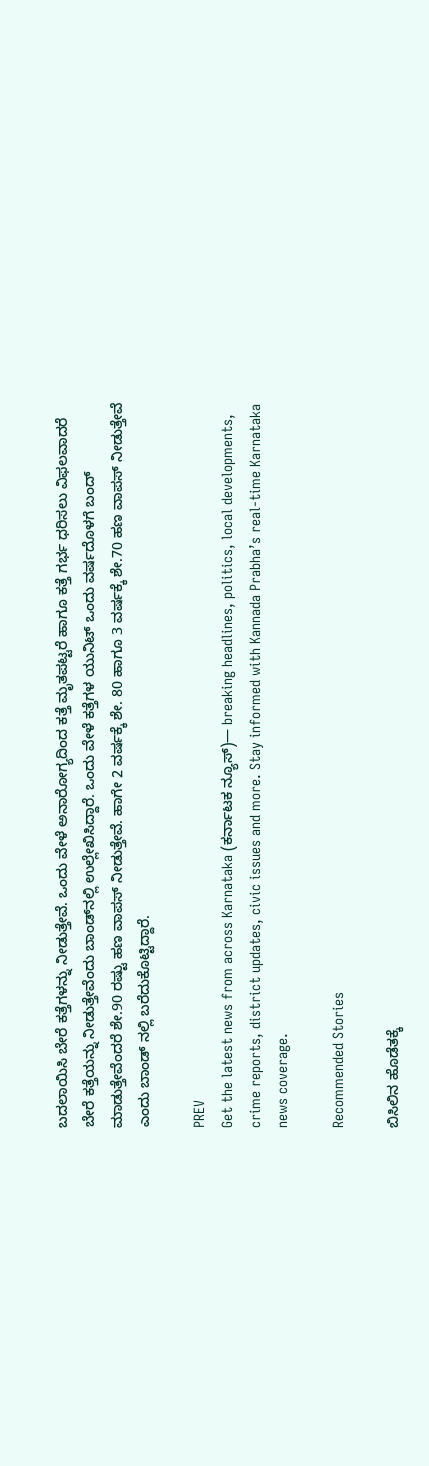ಬದಲಾಯಿಸಿ ಬೇರೆ ಕತ್ತೆಗಳನ್ನು ನೀಡುತ್ತೇವೆ. ಒಂದು ವೇಳೆ ಅನಾರೋಗ್ಯದಿಂದ ಕತ್ತೆ ಮೃತಪಟ್ಟರೆ ಹಾಗೂ ಕತ್ತೆ ಗರ್ಭ ಧರಿಸಲು ವಿಫಲವಾದರೆ ಬೇರೆ ಕತ್ತೆಯನ್ನು ನೀಡುತ್ತೇವೆಂದು ಬಾಂಡ್‌ನಲ್ಲಿ ಉಲ್ಲೇಖಿಸಿದ್ದಾರೆ. ಒಂದು ವೇಳೆ ಕತ್ತೆಗಳ ಯುನಿಟ್ ಒಂದು ವರ್ಷದೊಳಗೆ ಬಂದ್ ಮಾಡುತ್ತೇವೆಂದರೆ ಶೇ.90 ರಷ್ಟು ಹಣ ವಾಪಸ್ ನೀಡುತ್ತೇವೆ. ಹಾಗೇ 2 ವರ್ಷಕ್ಕೆ ಶೇ. 80 ಹಾಗೂ 3 ವರ್ಷಕ್ಕೆ ಶೇ.70 ಹಣ ವಾಪಸ್ ನೀಡುತ್ತೇವೆ ಎಂದು ಬಾಂಡ್ ನಲ್ಲಿ ಬರೆದುಕೊಟ್ಟಿದ್ದಾರೆ.

PREV
Get the latest news from across Karnataka (ಕರ್ನಾಟಕ ನ್ಯೂಸ್)— breaking headlines, politics, local developments, crime reports, district updates, civic issues and more. Stay informed with Kannada Prabha’s real‑time Karnataka news coverage.

Recommended Stories

ಬಿಸಿಲಿನ ಹೊಡೆತಕ್ಕೆ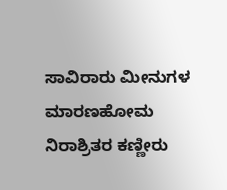ಸಾವಿರಾರು ಮೀನುಗಳ ಮಾರಣಹೋಮ
ನಿರಾಶ್ರಿತರ ಕಣ್ಣೀರು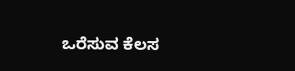ಒರೆಸುವ ಕೆಲಸ